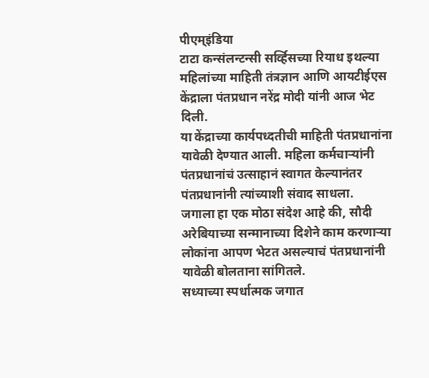पीएम्इंडिया
टाटा कन्संलन्टन्सी सर्व्हिसच्या रियाध इथल्या महिलांच्या माहिती तंत्रज्ञान आणि आयटीईएस केंद्राला पंतप्रधान नरेंद्र मोदी यांनी आज भेट दिली.
या केंद्राच्या कार्यपध्दतीची माहिती पंतप्रधानांना यावेळी देण्यात आली. महिला कर्मचाऱ्यांनी पंतप्रधानांचं उत्साहानं स्वागत केल्यानंतर पंतप्रधानांनी त्यांच्याशी संवाद साधला.
जगाला हा एक मोठा संदेश आहे की, सौदी अरेबियाच्या सन्मानाच्या दिशेने काम करणाऱ्या लोकांना आपण भेटत असल्याचं पंतप्रधानांनी यावेळी बोलताना सांगितले.
सध्याच्या स्पर्धात्मक जगात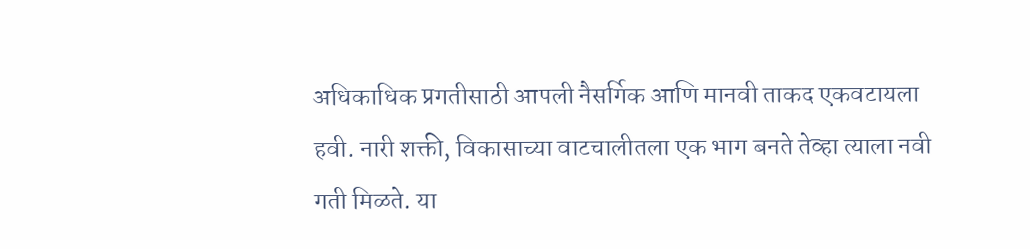अधिकाधिक प्रगतीसाठी आपली नैसर्गिक आणि मानवी ताकद एकवटायला हवी. नारी शक्ती, विकासाच्या वाटचालीतला एक भाग बनते तेव्हा त्याला नवी गती मिळते. या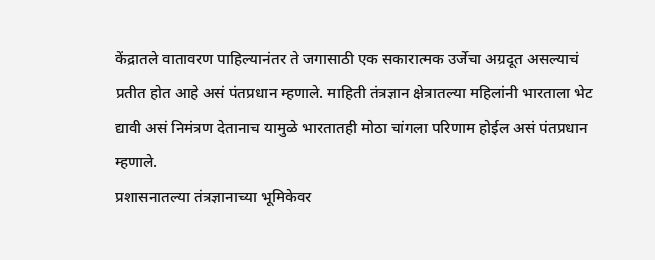केंद्रातले वातावरण पाहिल्यानंतर ते जगासाठी एक सकारात्मक उर्जेचा अग्रदूत असल्याचं प्रतीत होत आहे असं पंतप्रधान म्हणाले. माहिती तंत्रज्ञान क्षेत्रातल्या महिलांनी भारताला भेट द्यावी असं निमंत्रण देतानाच यामुळे भारतातही मोठा चांगला परिणाम होईल असं पंतप्रधान म्हणाले.
प्रशासनातल्या तंत्रज्ञानाच्या भूमिकेवर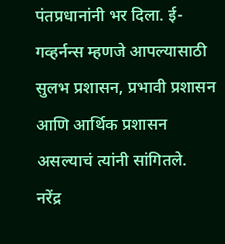पंतप्रधानांनी भर दिला. ई-गव्हर्नन्स म्हणजे आपल्यासाठी सुलभ प्रशासन, प्रभावी प्रशासन आणि आर्थिक प्रशासन असल्याचं त्यांनी सांगितले.
नरेंद्र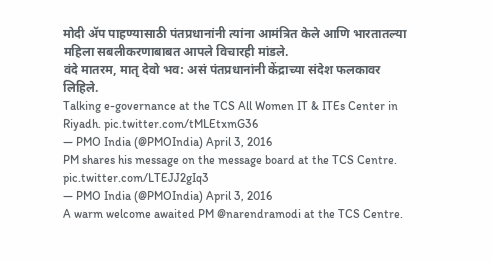मोदी ॲप पाहण्यासाठी पंतप्रधानांनी त्यांना आमंत्रित केले आणि भारतातल्या महिला सबलीकरणाबाबत आपले विचारही मांडले.
वंदे मातरम, मातृ देवो भव: असं पंतप्रधानांनी केंद्राच्या संदेश फलकावर लिहिले.
Talking e-governance at the TCS All Women IT & ITEs Center in Riyadh. pic.twitter.com/tMLEtxmG36
— PMO India (@PMOIndia) April 3, 2016
PM shares his message on the message board at the TCS Centre. pic.twitter.com/LTEJJ2gIq3
— PMO India (@PMOIndia) April 3, 2016
A warm welcome awaited PM @narendramodi at the TCS Centre.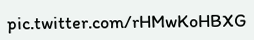pic.twitter.com/rHMwKoHBXG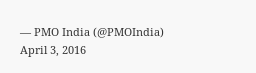— PMO India (@PMOIndia) April 3, 2016